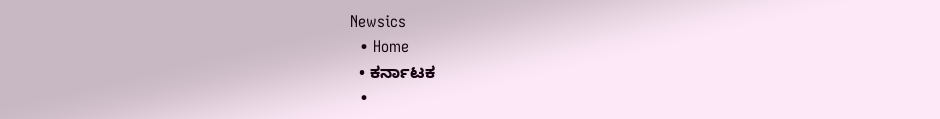Newsics
  • Home
  • ಕರ್ನಾಟಕ
  •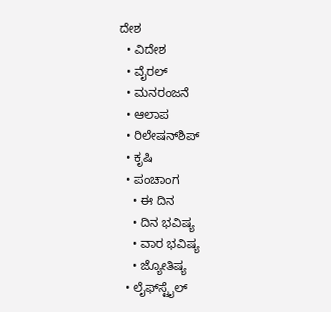ದೇಶ
  • ವಿದೇಶ
  • ವೈರಲ್
  • ಮನರಂಜನೆ
  • ಆಲಾಪ
  • ರಿಲೇಷನ್‌ಶಿಪ್
  • ಕೃಷಿ
  • ಪಂಚಾಂಗ
    • ಈ ದಿನ
    • ದಿನ ಭವಿಷ್ಯ
    • ವಾರ ಭವಿಷ್ಯ
    • ಜ್ಯೋತಿಷ್ಯ
  • ಲೈಫ್‌ಸ್ಟೈಲ್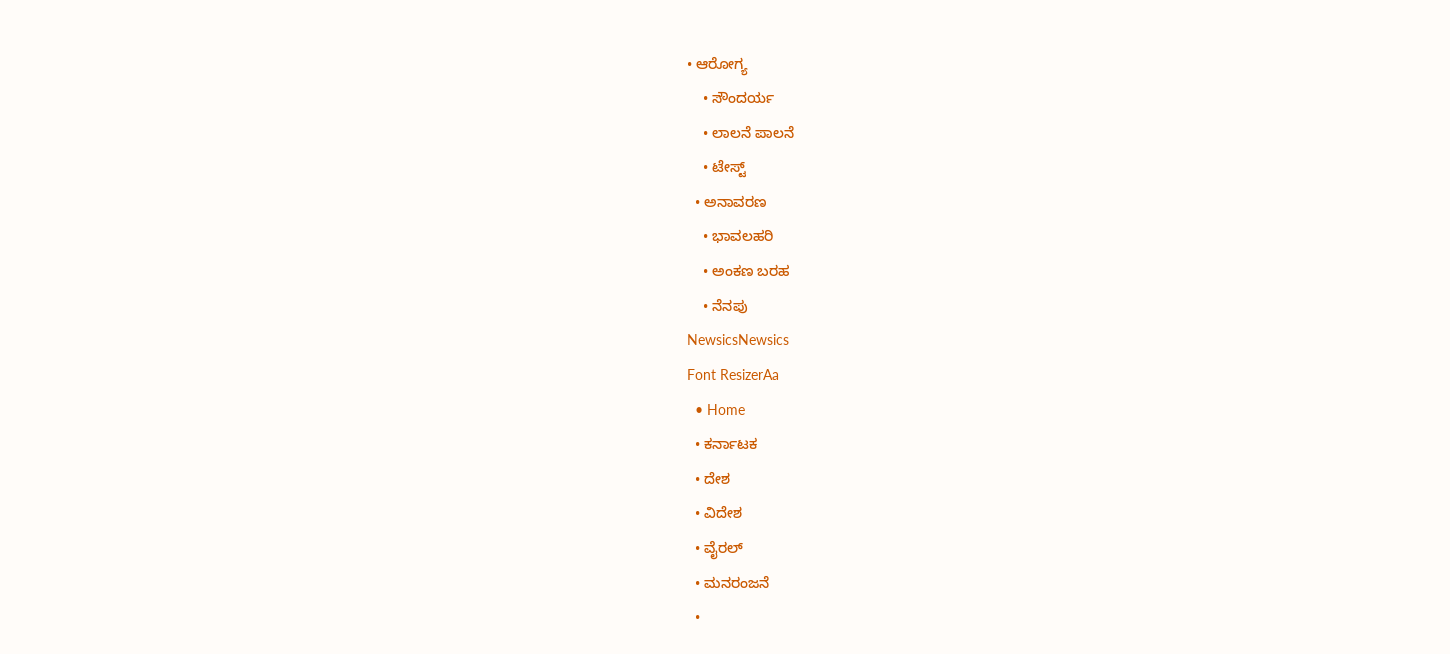• ಆರೋಗ್ಯ
    • ಸೌಂದರ್ಯ
    • ಲಾಲನೆ ಪಾಲನೆ
    • ಟೇಸ್ಟ್
  • ಅನಾವರಣ
    • ಭಾವಲಹರಿ
    • ಅಂಕಣ ಬರಹ
    • ನೆನಪು
NewsicsNewsics
Font ResizerAa
  • Home
  • ಕರ್ನಾಟಕ
  • ದೇಶ
  • ವಿದೇಶ
  • ವೈರಲ್
  • ಮನರಂಜನೆ
  •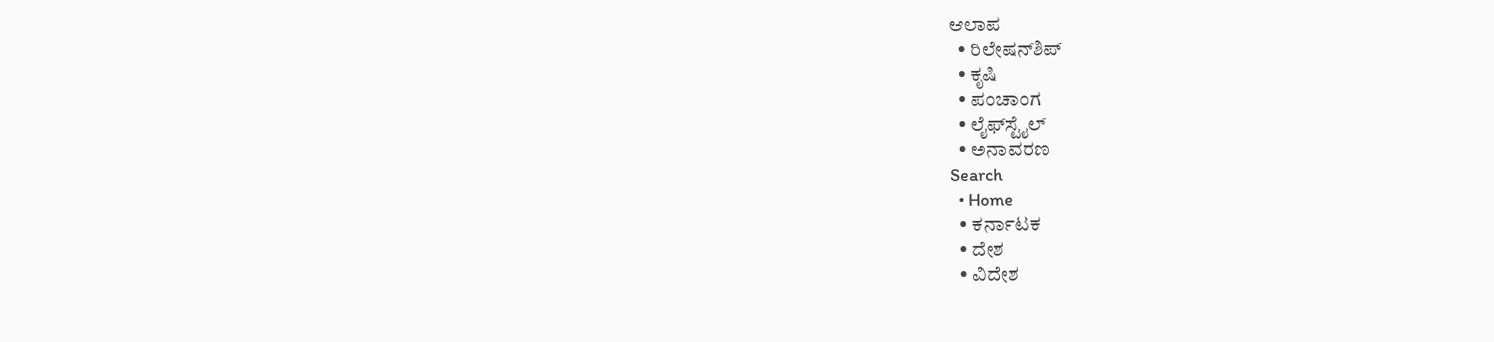ಆಲಾಪ
  • ರಿಲೇಷನ್‌ಶಿಪ್
  • ಕೃಷಿ
  • ಪಂಚಾಂಗ
  • ಲೈಫ್‌ಸ್ಟೈಲ್
  • ಅನಾವರಣ
Search
  • Home
  • ಕರ್ನಾಟಕ
  • ದೇಶ
  • ವಿದೇಶ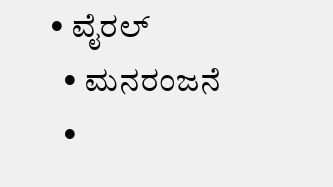• ವೈರಲ್
  • ಮನರಂಜನೆ
  •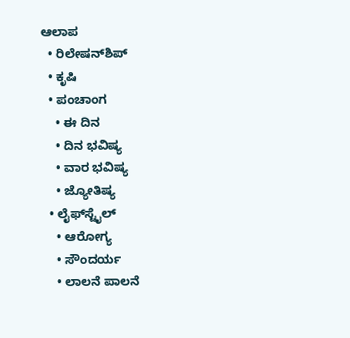ಆಲಾಪ
  • ರಿಲೇಷನ್‌ಶಿಪ್
  • ಕೃಷಿ
  • ಪಂಚಾಂಗ
    • ಈ ದಿನ
    • ದಿನ ಭವಿಷ್ಯ
    • ವಾರ ಭವಿಷ್ಯ
    • ಜ್ಯೋತಿಷ್ಯ
  • ಲೈಫ್‌ಸ್ಟೈಲ್
    • ಆರೋಗ್ಯ
    • ಸೌಂದರ್ಯ
    • ಲಾಲನೆ ಪಾಲನೆ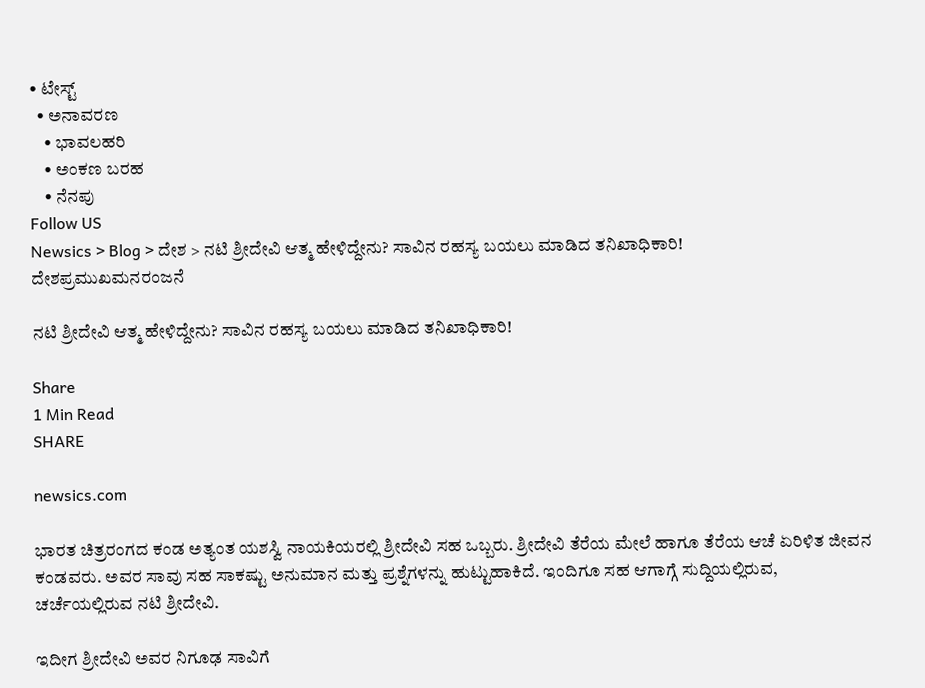• ಟೇಸ್ಟ್
  • ಅನಾವರಣ
    • ಭಾವಲಹರಿ
    • ಅಂಕಣ ಬರಹ
    • ನೆನಪು
Follow US
Newsics > Blog > ದೇಶ > ನಟಿ ಶ್ರೀದೇವಿ ಆತ್ಮ ಹೇಳಿದ್ದೇನು? ಸಾವಿನ ರಹಸ್ಯ ಬಯಲು ಮಾಡಿದ ತನಿಖಾಧಿಕಾರಿ!
ದೇಶಪ್ರಮುಖಮನರಂಜನೆ

ನಟಿ ಶ್ರೀದೇವಿ ಆತ್ಮ ಹೇಳಿದ್ದೇನು? ಸಾವಿನ ರಹಸ್ಯ ಬಯಲು ಮಾಡಿದ ತನಿಖಾಧಿಕಾರಿ!

Share
1 Min Read
SHARE

newsics.com

ಭಾರತ ಚಿತ್ರರಂಗದ ಕಂಡ ಅತ್ಯಂತ ಯಶಸ್ವಿ ನಾಯಕಿಯರಲ್ಲಿ ಶ್ರೀದೇವಿ ಸಹ ಒಬ್ಬರು. ಶ್ರೀದೇವಿ ತೆರೆಯ ಮೇಲೆ ಹಾಗೂ ತೆರೆಯ ಆಚೆ ಏರಿಳಿತ ಜೀವನ ಕಂಡವರು. ಅವರ ಸಾವು ಸಹ ಸಾಕಷ್ಟು ಅನುಮಾನ ಮತ್ತು ಪ್ರಶ್ನೆಗಳನ್ನು ಹುಟ್ಟುಹಾಕಿದೆ. ಇಂದಿಗೂ ಸಹ ಆಗಾಗ್ಗೆ ಸುದ್ದಿಯಲ್ಲಿರುವ, ಚರ್ಚೆಯಲ್ಲಿರುವ ನಟಿ ಶ್ರೀದೇವಿ.

ಇದೀಗ ಶ್ರೀದೇವಿ ಅವರ ನಿಗೂಢ ಸಾವಿಗೆ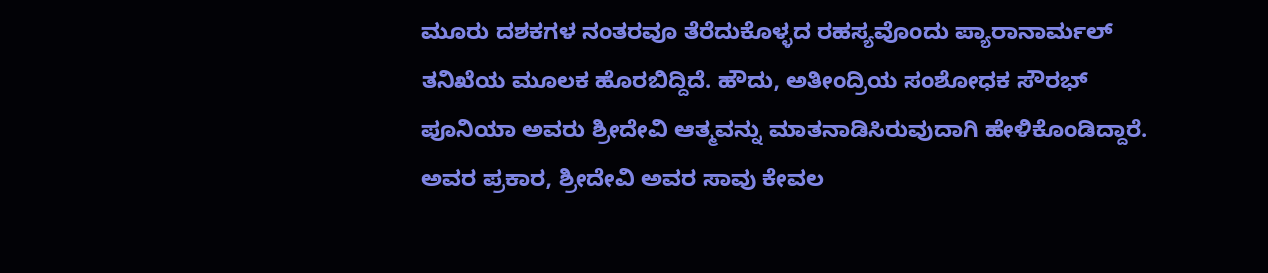ಮೂರು ದಶಕಗಳ ನಂತರವೂ ತೆರೆದುಕೊಳ್ಳದ ರಹಸ್ಯವೊಂದು ಪ್ಯಾರಾನಾರ್ಮಲ್ ತನಿಖೆಯ ಮೂಲಕ ಹೊರಬಿದ್ದಿದೆ. ಹೌದು, ಅತೀಂದ್ರಿಯ ಸಂಶೋಧಕ ಸೌರಭ್ ಪೂನಿಯಾ ಅವರು ಶ್ರೀದೇವಿ ಆತ್ಮವನ್ನು ಮಾತನಾಡಿಸಿರುವುದಾಗಿ ಹೇಳಿಕೊಂಡಿದ್ದಾರೆ. ಅವರ ಪ್ರಕಾರ, ಶ್ರೀದೇವಿ ಅವರ ಸಾವು ಕೇವಲ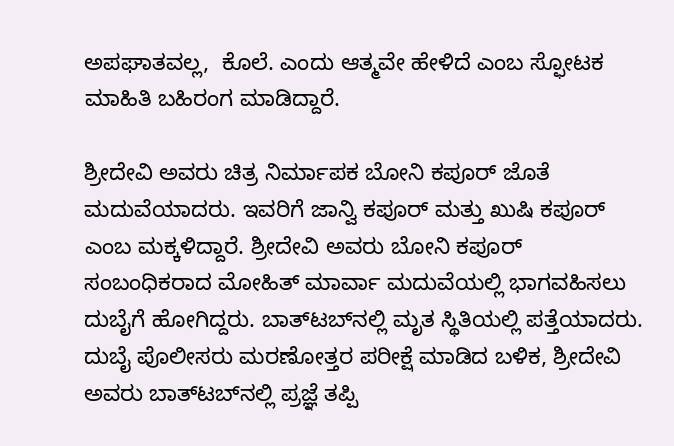ಅಪಘಾತವಲ್ಲ,  ಕೊಲೆ. ಎಂದು ಆತ್ಮವೇ ಹೇಳಿದೆ ಎಂಬ ಸ್ಫೋಟಕ ಮಾಹಿತಿ ಬಹಿರಂಗ ಮಾಡಿದ್ದಾರೆ.

ಶ್ರೀದೇವಿ ಅವರು ಚಿತ್ರ ನಿರ್ಮಾಪಕ ಬೋನಿ ಕಪೂರ್ ಜೊತೆ ಮದುವೆಯಾದರು. ಇವರಿಗೆ ಜಾನ್ವಿ ಕಪೂರ್ ಮತ್ತು ಖುಷಿ ಕಪೂರ್ ಎಂಬ ಮಕ್ಕಳಿದ್ದಾರೆ. ಶ್ರೀದೇವಿ ಅವರು ಬೋನಿ ಕಪೂರ್ ಸಂಬಂಧಿಕರಾದ ಮೋಹಿತ್ ಮಾರ್ವಾ ಮದುವೆಯಲ್ಲಿ ಭಾಗವಹಿಸಲು ದುಬೈಗೆ ಹೋಗಿದ್ದರು. ಬಾತ್‌ಟಬ್‌ನಲ್ಲಿ ಮೃತ ಸ್ಥಿತಿಯಲ್ಲಿ ಪತ್ತೆಯಾದರು. ದುಬೈ ಪೊಲೀಸರು ಮರಣೋತ್ತರ ಪರೀಕ್ಷೆ ಮಾಡಿದ ಬಳಿಕ, ಶ್ರೀದೇವಿ ಅವರು ಬಾತ್‌ಟಬ್‌ನಲ್ಲಿ ಪ್ರಜ್ಞೆ ತಪ್ಪಿ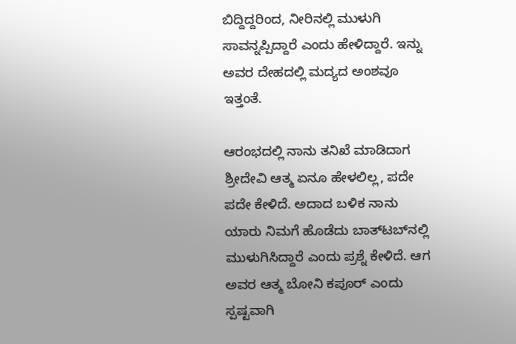ಬಿದ್ದಿದ್ದರಿಂದ, ನೀರಿನಲ್ಲಿ ಮುಳುಗಿ ಸಾವನ್ನಪ್ಪಿದ್ದಾರೆ ಎಂದು ಹೇಳಿದ್ದಾರೆ. ಇನ್ನು ಅವರ ದೇಹದಲ್ಲಿ ಮದ್ಯದ ಅಂಶವೂ ಇತ್ತಂತೆ.

ಆರಂಭದಲ್ಲಿ ನಾನು ತನಿಖೆ ಮಾಡಿದಾಗ ಶ್ರೀದೇವಿ ಆತ್ಮ ಏನೂ ಹೇಳಲಿಲ್ಲ, ಪದೇ ಪದೇ ಕೇಳಿದೆ. ಅದಾದ ಬಳಿಕ ನಾನು ಯಾರು ನಿಮಗೆ ಹೊಡೆದು ಬಾತ್‌ಟಬ್‌ನಲ್ಲಿ ಮುಳುಗಿಸಿದ್ದಾರೆ ಎಂದು ಪ್ರಶ್ನೆ ಕೇಳಿದೆ. ಆಗ ಅವರ ಆತ್ಮ ಬೋನಿ ಕಪೂರ್‌ ಎಂದು ಸ್ಪಷ್ಟವಾಗಿ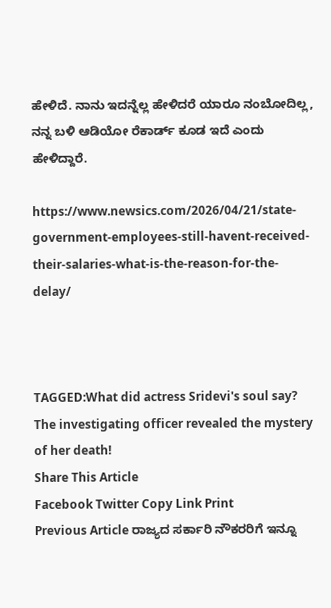ಹೇಳಿದೆ. ನಾನು ಇದನ್ನೆಲ್ಲ ಹೇಳಿದರೆ ಯಾರೂ ನಂಬೋದಿಲ್ಲ, ನನ್ನ ಬಳಿ ಆಡಿಯೋ ರೆಕಾರ್ಡ್‌ ಕೂಡ ಇದೆ ಎಂದು ಹೇಳಿದ್ದಾರೆ.

https://www.newsics.com/2026/04/21/state-government-employees-still-havent-received-their-salaries-what-is-the-reason-for-the-delay/



TAGGED:What did actress Sridevi's soul say? The investigating officer revealed the mystery of her death!
Share This Article
Facebook Twitter Copy Link Print
Previous Article ರಾಜ್ಯದ ಸರ್ಕಾರಿ ನೌಕರರಿಗೆ ಇನ್ನೂ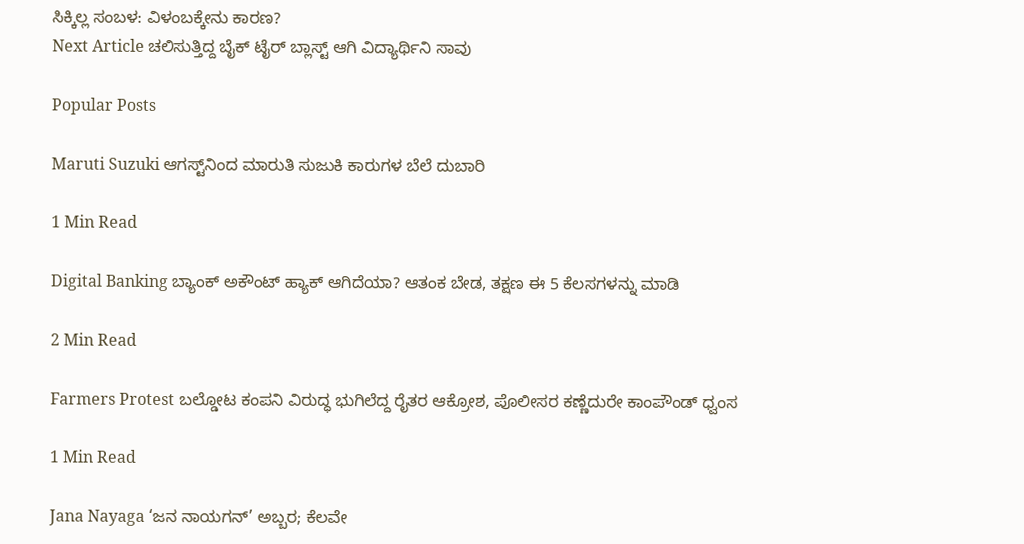ಸಿಕ್ಕಿಲ್ಲ ಸಂಬಳ: ವಿಳಂಬಕ್ಕೇನು ಕಾರಣ?
Next Article ಚಲಿಸುತ್ತಿದ್ದ ಬೈಕ್ ಟೈರ್‌ ಬ್ಲಾಸ್ಟ್ ಆಗಿ ವಿದ್ಯಾರ್ಥಿನಿ ಸಾವು

Popular Posts

Maruti Suzuki ಆಗಸ್ಟ್‌ನಿಂದ ಮಾರುತಿ ಸುಜುಕಿ ಕಾರುಗಳ ಬೆಲೆ ದುಬಾರಿ

1 Min Read

Digital Banking ಬ್ಯಾಂಕ್ ಅಕೌಂಟ್ ಹ್ಯಾಕ್ ಆಗಿದೆಯಾ? ಆತಂಕ ಬೇಡ, ತಕ್ಷಣ ಈ 5 ಕೆಲಸಗಳನ್ನು ಮಾಡಿ

2 Min Read

Farmers Protest ಬಲ್ಡೋಟ ಕಂಪನಿ ವಿರುದ್ಧ ಭುಗಿಲೆದ್ದ ರೈತರ ಆಕ್ರೋಶ, ಪೊಲೀಸರ ಕಣ್ಣೆದುರೇ ಕಾಂಪೌಂಡ್ ಧ್ವಂಸ

1 Min Read

Jana Nayaga ‘ಜನ ನಾಯಗನ್’ ಅಬ್ಬರ; ಕೆಲವೇ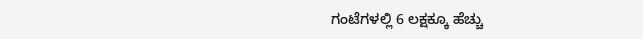ಗಂಟೆಗಳಲ್ಲಿ 6 ಲಕ್ಷಕ್ಕೂ ಹೆಚ್ಚು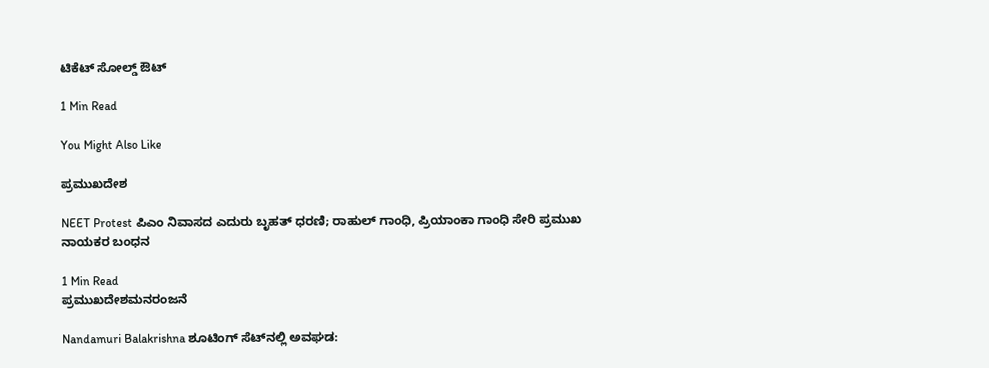ಟಿಕೆಟ್ ಸೋಲ್ಡ್ ಔಟ್

1 Min Read

You Might Also Like

ಪ್ರಮುಖದೇಶ

NEET Protest ಪಿಎಂ ನಿವಾಸದ ಎದುರು ಬೃಹತ್ ಧರಣಿ; ರಾಹುಲ್ ಗಾಂಧಿ, ಪ್ರಿಯಾಂಕಾ ಗಾಂಧಿ ಸೇರಿ ಪ್ರಮುಖ ನಾಯಕರ ಬಂಧನ

1 Min Read
ಪ್ರಮುಖದೇಶಮನರಂಜನೆ

Nandamuri Balakrishna ಶೂಟಿಂಗ್ ಸೆಟ್‌ನಲ್ಲಿ ಅವಘಡ: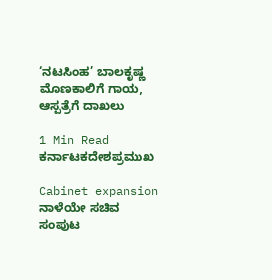‘ನಟಸಿಂಹ’ ಬಾಲಕೃಷ್ಣ ಮೊಣಕಾಲಿಗೆ ಗಾಯ, ಆಸ್ಪತ್ರೆಗೆ ದಾಖಲು

1 Min Read
ಕರ್ನಾಟಕದೇಶಪ್ರಮುಖ

Cabinet expansion ನಾಳೆಯೇ ಸಚಿವ ಸಂಪುಟ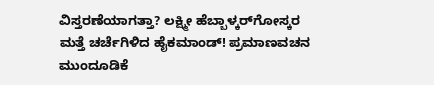ವಿಸ್ತರಣೆಯಾಗತ್ತಾ? ಲಕ್ಷ್ಮೀ ಹೆಬ್ಬಾಳ್ಕರ್‌ಗೋಸ್ಕರ ಮತ್ತೆ ಚರ್ಚೆಗಿಳಿದ ಹೈಕಮಾಂಡ್! ಪ್ರಮಾಣವಚನ ಮುಂದೂಡಿಕೆ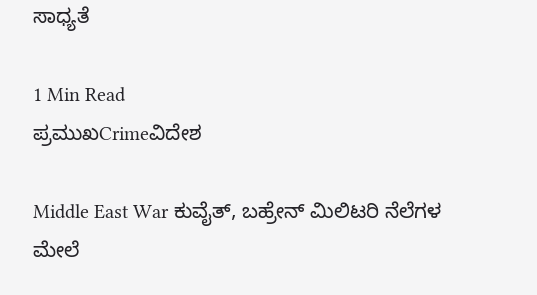ಸಾಧ್ಯತೆ

1 Min Read
ಪ್ರಮುಖCrimeವಿದೇಶ

Middle East War ಕುವೈತ್, ಬಹ್ರೇನ್ ಮಿಲಿಟರಿ ನೆಲೆಗಳ ಮೇಲೆ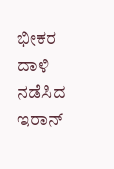ಭೀಕರ ದಾಳಿ ನಡೆಸಿದ ಇರಾನ್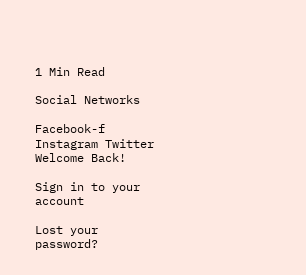1 Min Read

Social Networks

Facebook-f Instagram Twitter
Welcome Back!

Sign in to your account

Lost your password?